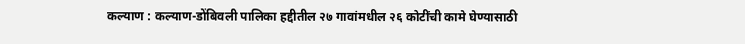कल्याण : कल्याण-डोंबिवली पालिका हद्दीतील २७ गावांमधील २६ कोटींची कामे घेण्यासाठी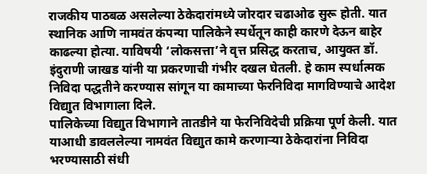राजकीय पाठबळ असलेल्या ठेकेदारांमध्ये जोरदार चढाओढ सुरू होती. यात स्थानिक आणि नामवंत कंपन्या पालिकेने स्पर्धेतून काही कारणे देऊन बाहेर काढल्या होत्या. याविषयी ‘लोकसत्ता’ने वृत्त प्रसिद्ध करताच, आयुक्त डॉ. इंदुराणी जाखड यांनी या प्रकरणाची गंभीर दखल घेतली. हे काम स्पर्धात्मक निविदा पद्धतीने करण्यास सांगून या कामाच्या फेरनिविदा मागविण्याचे आदेश विद्याुत विभागाला दिले.
पालिकेच्या विद्याुत विभागाने तातडीने या फेरनिविदेची प्रक्रिया पूर्ण केली. यात याआधी डावललेल्या नामवंत विद्याुत कामे करणाऱ्या ठेकेदारांना निविदा भरण्यासाठी संधी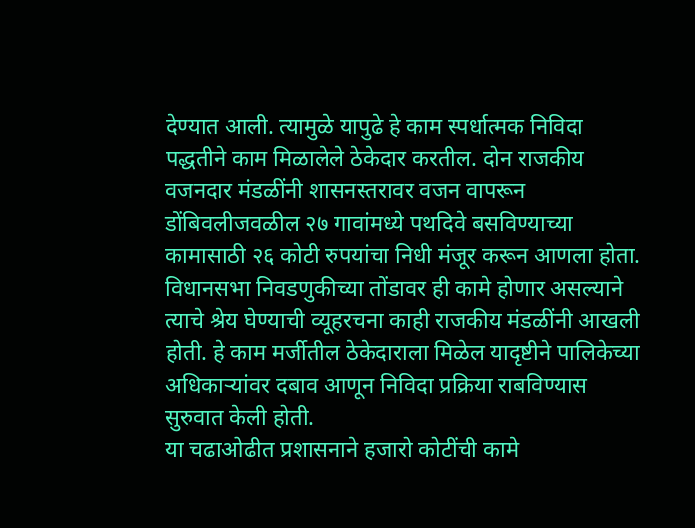देण्यात आली. त्यामुळे यापुढे हे काम स्पर्धात्मक निविदा पद्धतीने काम मिळालेले ठेकेदार करतील. दोन राजकीय वजनदार मंडळींनी शासनस्तरावर वजन वापरून डोंबिवलीजवळील २७ गावांमध्ये पथदिवे बसविण्याच्या कामासाठी २६ कोटी रुपयांचा निधी मंजूर करून आणला होता.
विधानसभा निवडणुकीच्या तोंडावर ही कामे होणार असल्याने त्याचे श्रेय घेण्याची व्यूहरचना काही राजकीय मंडळींनी आखली होती. हे काम मर्जीतील ठेकेदाराला मिळेल यादृष्टीने पालिकेच्या अधिकाऱ्यांवर दबाव आणून निविदा प्रक्रिया राबविण्यास सुरुवात केली होती.
या चढाओढीत प्रशासनाने हजारो कोटींची कामे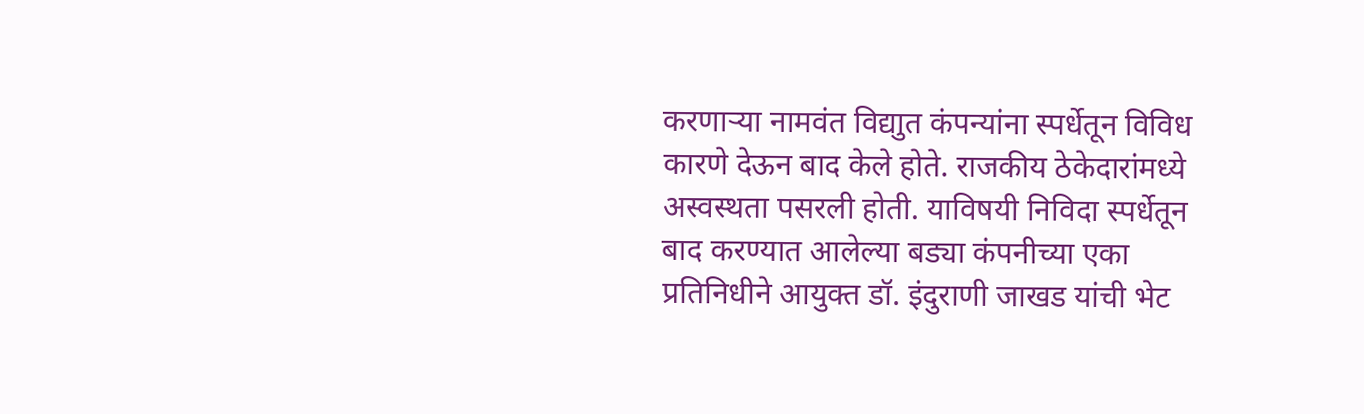करणाऱ्या नामवंत विद्याुत कंपन्यांना स्पर्धेतून विविध कारणे देऊन बाद केले होते. राजकीय ठेकेदारांमध्ये अस्वस्थता पसरली होती. याविषयी निविदा स्पर्धेतून बाद करण्यात आलेल्या बड्या कंपनीच्या एका प्रतिनिधीने आयुक्त डॉ. इंदुराणी जाखड यांची भेट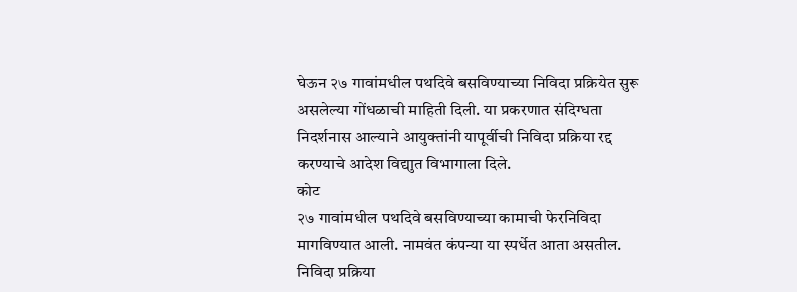घेऊन २७ गावांमधील पथदिवे बसविण्याच्या निविदा प्रक्रियेत सुरू असलेल्या गोंधळाची माहिती दिली. या प्रकरणात संदिग्धता निदर्शनास आल्याने आयुक्तांनी यापूर्वीची निविदा प्रक्रिया रद्द करण्याचे आदेश विद्याुत विभागाला दिले.
कोट
२७ गावांमधील पथदिवे बसविण्याच्या कामाची फेरनिविदा मागविण्यात आली. नामवंत कंपन्या या स्पर्धेत आता असतील. निविदा प्रक्रिया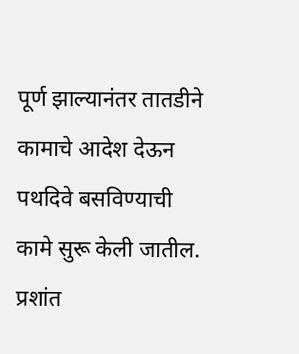पूर्ण झाल्यानंतर तातडीने कामाचे आदेश देऊन पथदिवे बसविण्याची कामे सुरू केली जातील.
प्रशांत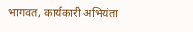भागवत, कार्यकारी अभियंता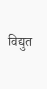विद्युत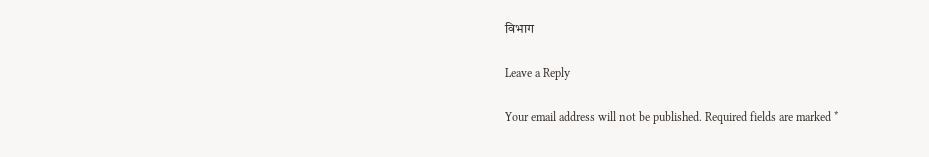विभाग

Leave a Reply

Your email address will not be published. Required fields are marked *